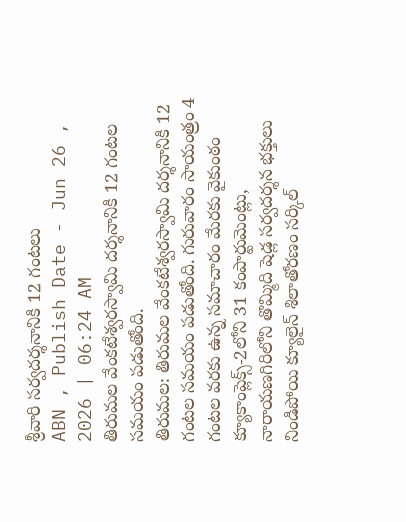శ్రీవారి సర్వదర్శనానికి 12 గంటలు
ABN , Publish Date - Jun 26 , 2026 | 06:24 AM
తిరుమల వేంకటేశ్వరస్వామి దర్శనానికి 12 గంటల సమయం పడుతోంది.
తిరుమల: తిరుమల వేంకటేశ్వరస్వామి దర్శనానికి 12 గంటల సమయం పడుతోంది. గురువారం సాయంత్రం 4 గంటల వరకు ఉన్న సమాచారం మేరకు వైకుంఠం క్యూకాంప్లెక్స్-2లోని 31 కంపార్టుమెంట్లు, నారాయణగిరిలోని తొమ్మిది షెడ్ల సర్వదర్శన భక్తులు నిండిపోయి క్యూలైన్ శిలాతోరణం సర్కిల్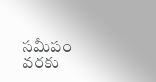సమీపం వరకు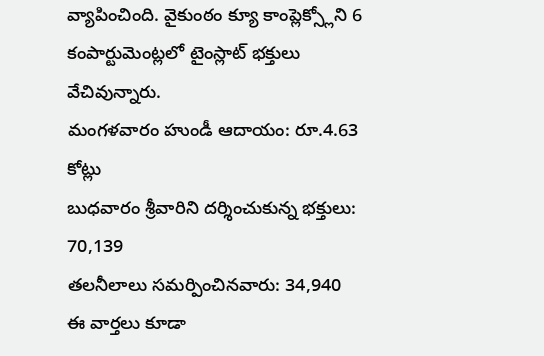వ్యాపించింది. వైకుంఠం క్యూ కాంప్లెక్స్లోని 6 కంపార్టుమెంట్లలో టైంస్లాట్ భక్తులు వేచివున్నారు.
మంగళవారం హుండీ ఆదాయం: రూ.4.63 కోట్లు
బుధవారం శ్రీవారిని దర్శించుకున్న భక్తులు: 70,139
తలనీలాలు సమర్పించినవారు: 34,940
ఈ వార్తలు కూడా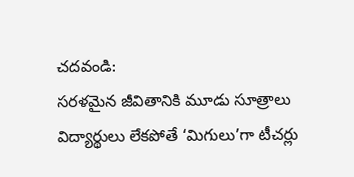చదవండి:
సరళమైన జీవితానికి మూడు సూత్రాలు
విద్యార్థులు లేకపోతే ‘మిగులు’గా టీచర్లు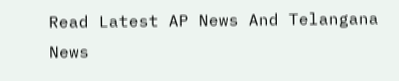Read Latest AP News And Telangana News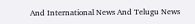And International News And Telugu News